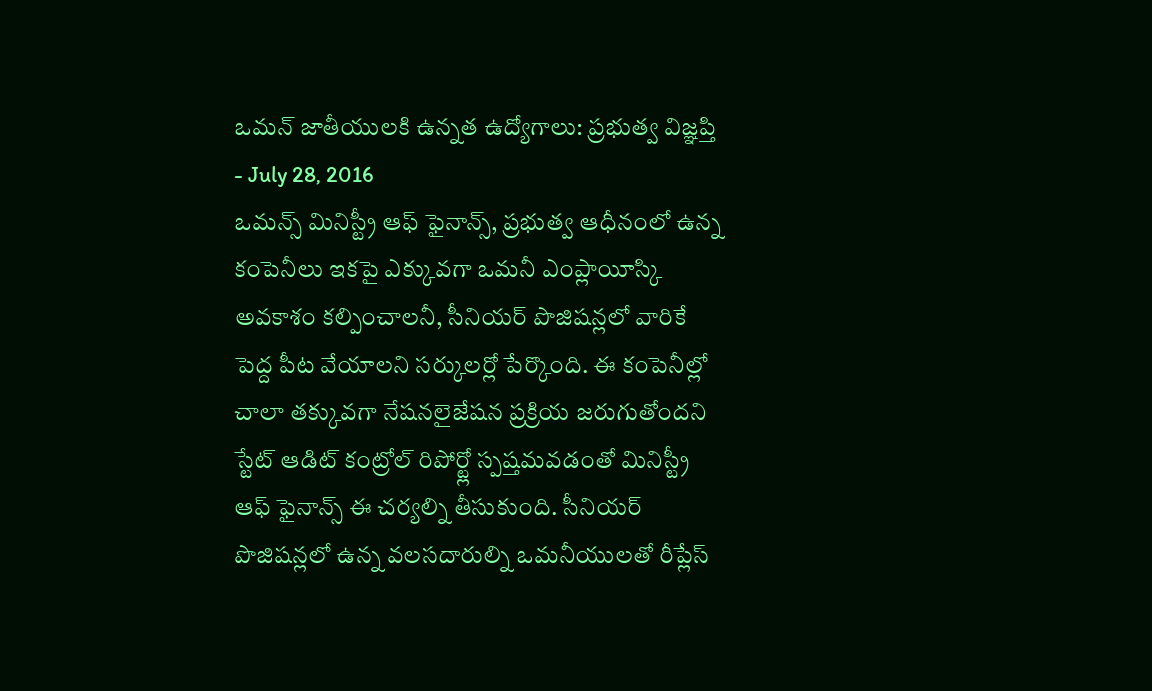ఒమన్ జాతీయులకి ఉన్నత ఉద్యోగాలు: ప్రభుత్వ విజ్ఞప్తి
- July 28, 2016
ఒమన్స్ మినిస్ట్రీ ఆఫ్ ఫైనాన్స్, ప్రభుత్వ ఆధీనంలో ఉన్న కంపెనీలు ఇకపై ఎక్కువగా ఒమనీ ఎంప్లాయీస్కి అవకాశం కల్పించాలనీ, సీనియర్ పొజిషన్లలో వారికే పెద్ద పీట వేయాలని సర్కులర్లో పేర్కొంది. ఈ కంపెనీల్లో చాలా తక్కువగా నేషనలైజేషన ప్రక్రియ జరుగుతోందని స్టేట్ ఆడిట్ కంట్రోల్ రిపోర్ట్లో స్పష్తమవడంతో మినిస్ట్రీ ఆఫ్ ఫైనాన్స్ ఈ చర్యల్ని తీసుకుంది. సీనియర్ పొజిషన్లలో ఉన్న వలసదారుల్ని ఒమనీయులతో రీప్లేస్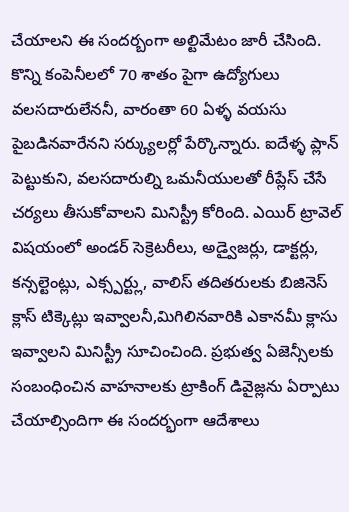చేయాలని ఈ సందర్బంగా అల్టిమేటం జారీ చేసింది. కొన్ని కంపెనీలలో 70 శాతం పైగా ఉద్యోగులు వలసదారులేననీ, వారంతా 60 ఏళ్ళ వయసు పైబడినవారేనని సర్క్యులర్లో పేర్కొన్నారు. ఐదేళ్ళ ప్లాన్ పెట్టుకుని, వలసదారుల్ని ఒమనీయులతో రీప్లేస్ చేసే చర్యలు తీసుకోవాలని మినిస్ట్రీ కోరింది. ఎయిర్ ట్రావెల్ విషయంలో అండర్ సెక్రెటరీలు, అడ్వైజర్లు, డాక్టర్లు, కన్సల్టెంట్లు, ఎక్స్పర్ట్లు, వాలిస్ తదితరులకు బిజినెస్ క్లాస్ టిక్కెట్లు ఇవ్వాలనీ,మిగిలినవారికి ఎకానమీ క్లాసు ఇవ్వాలని మినిస్ట్రీ సూచించింది. ప్రభుత్వ ఏజెన్సీలకు సంబంధించిన వాహనాలకు ట్రాకింగ్ డివైజ్లను ఏర్పాటు చేయాల్సిందిగా ఈ సందర్భంగా ఆదేశాలు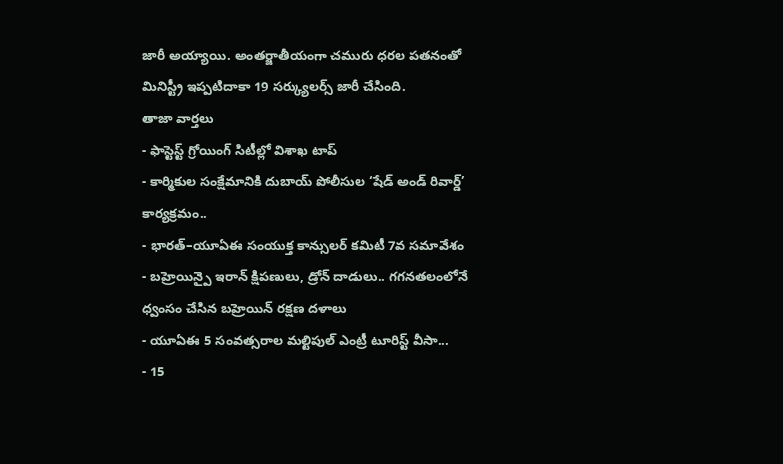జారీ అయ్యాయి. అంతర్జాతీయంగా చమురు ధరల పతనంతో మినిస్ట్రీ ఇప్పటిదాకా 19 సర్క్యులర్స్ జారీ చేసింది.
తాజా వార్తలు
- ఫాస్టెస్ట్ గ్రోయింగ్ సిటీల్లో విశాఖ టాప్
- కార్మికుల సంక్షేమానికి దుబాయ్ పోలీసుల ‘షేడ్ అండ్ రివార్డ్’ కార్యక్రమం..
- భారత్–యూఏఈ సంయుక్త కాన్సులర్ కమిటీ 7వ సమావేశం
- బహ్రెయిన్పై ఇరాన్ క్షిపణులు, డ్రోన్ దాడులు.. గగనతలంలోనే ధ్వంసం చేసిన బహ్రెయిన్ రక్షణ దళాలు
- యూఏఈ 5 సంవత్సరాల మల్టిపుల్ ఎంట్రీ టూరిస్ట్ వీసా...
- 15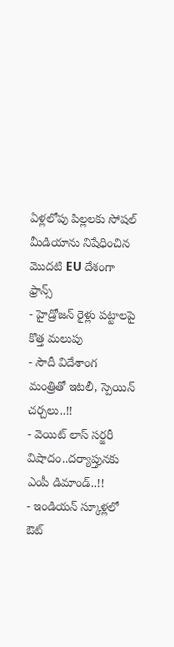ఏళ్లలోపు పిల్లలకు సోషల్ మీడియాను నిషేధించిన మొదటి EU దేశంగా ఫ్రాన్స్
- హైడ్రోజన్ రైళ్లు పట్టాలపై కొత్త మలుపు
- సౌదీ విదేశాంగ మంత్రితో ఇటలీ, స్పెయిన్ చర్చలు..!!
- వెయిట్ లాస్ సర్జరీ విషాదం..దర్యాప్తునకు ఎంపీ డిమాండ్..!!
- ఇండియన్ స్కూళ్లలో ఔట్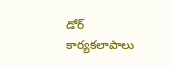డోర్ కార్యకలాపాలు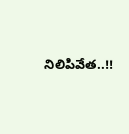నిలిపివేత..!!